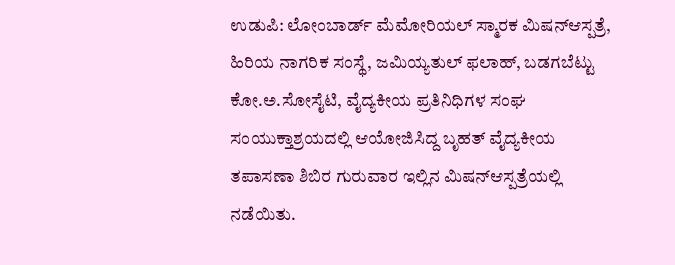ಉಡುಪಿ: ಲೋಂಬಾರ್ಡ್ ಮೆಮೋರಿಯಲ್ ಸ್ಮಾರಕ ಮಿಷನ್ಆಸ್ಪತ್ರೆ, ಹಿರಿಯ ನಾಗರಿಕ ಸಂಸ್ಥೆ, ಜಮಿಯ್ಯತುಲ್ ಫಲಾಹ್, ಬಡಗಬೆಟ್ಟು ಕೋ.ಅ.ಸೋಸೈಟಿ, ವೈದ್ಯಕೀಯ ಪ್ರತಿನಿಧಿಗಳ ಸಂಘ ಸಂಯುಕ್ತಾಶ್ರಯದಲ್ಲಿ ಆಯೋಜಿಸಿದ್ದ ಬೃಹತ್ ವೈದ್ಯಕೀಯ ತಪಾಸಣಾ ಶಿಬಿರ ಗುರುವಾರ ಇಲ್ಲಿನ ಮಿಷನ್ಆಸ್ಪತ್ರೆಯಲ್ಲಿ ನಡೆಯಿತು.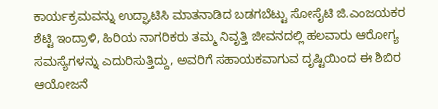ಕಾರ್ಯಕ್ರಮವನ್ನು ಉದ್ಘಾಟಿಸಿ ಮಾತನಾಡಿದ ಬಡಗಬೆಟ್ಟು ಸೋಸೈಟಿ ಜಿ.ಎಂಜಯಕರ ಶೆಟ್ಟಿ ಇಂದ್ರಾಳಿ, ಹಿರಿಯ ನಾಗರಿಕರು ತಮ್ಮ ನಿವೃತ್ತಿ ಜೀವನದಲ್ಲಿ ಹಲವಾರು ಆರೋಗ್ಯ ಸಮಸ್ಯೆಗಳನ್ನು ಎದುರಿಸುತ್ತಿದ್ದು, ಅವರಿಗೆ ಸಹಾಯಕವಾಗುವ ದೃಷ್ಟಿಯಿಂದ ಈ ಶಿಬಿರ ಆಯೋಜನೆ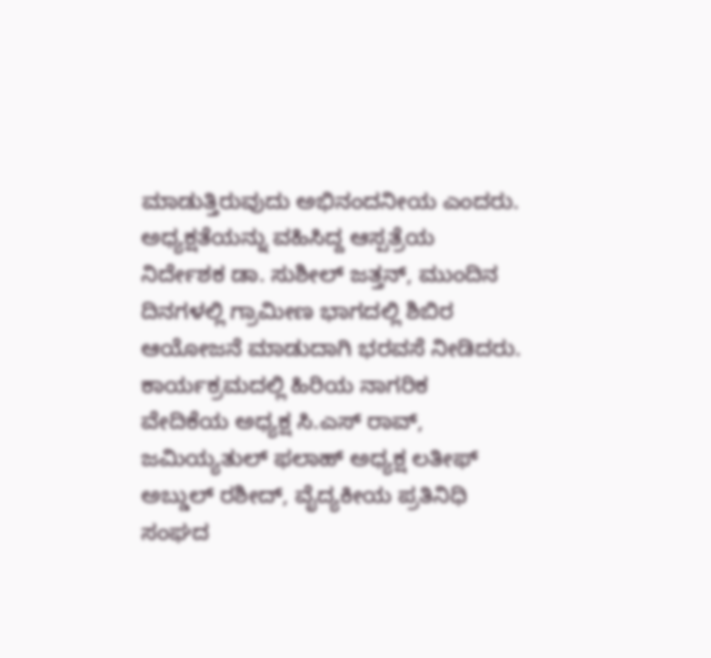ಮಾಡುತ್ತಿರುವುದು ಅಭಿನಂದನೀಯ ಎಂದರು.
ಅಧ್ಯಕ್ಷತೆಯನ್ನು ವಹಿಸಿದ್ದ ಆಸ್ಪತ್ರೆಯ ನಿರ್ದೇಶಕ ಡಾ. ಸುಶೀಲ್ ಜತ್ತನ್, ಮುಂದಿನ ದಿನಗಳಲ್ಲಿ ಗ್ರಾಮೀಣ ಭಾಗದಲ್ಲಿ ಶಿಬಿರ ಆಯೋಜನೆ ಮಾಡುದಾಗಿ ಭರವಸೆ ನೀಡಿದರು.
ಕಾರ್ಯಕ್ರಮದಲ್ಲಿ ಹಿರಿಯ ನಾಗರಿಕ ವೇದಿಕೆಯ ಅಧ್ಯಕ್ಷ ಸಿ.ಎಸ್ ರಾವ್, ಜಮಿಯ್ಯತುಲ್ ಫಲಾಹ್ ಅಧ್ಯಕ್ಷ ಲತೀಫ್ ಅಬ್ಡುಲ್ ರಶೀದ್, ವೈದ್ಯಕೀಯ ಪ್ರತಿನಿಧಿ ಸಂಘದ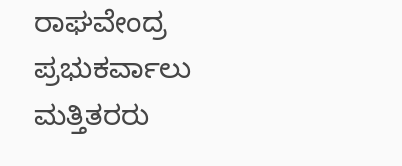ರಾಘವೇಂದ್ರ ಪ್ರಭುಕರ್ವಾಲು ಮತ್ತಿತರರು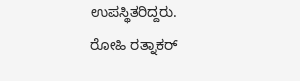ಉಪಸ್ಥಿತರಿದ್ದರು.
ರೋಹಿ ರತ್ನಾಕರ್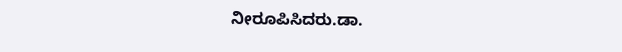ನೀರೂಪಿಸಿದರು.ಡಾ.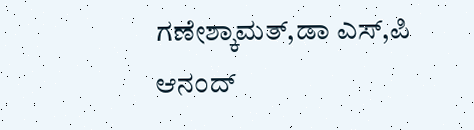ಗಣೇಶ್ಕಾಮತ್,ಡಾ ಎಸ್,ಪಿ ಆನಂದ್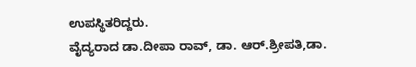ಉಪಸ್ಥಿತರಿದ್ದರು.
ವೈದ್ಯರಾದ ಡಾ.ದೀಪಾ ರಾವ್, ಡಾ. ಆರ್.ಶ್ರೀಪತಿ,ಡಾ.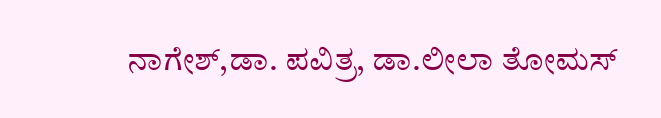ನಾಗೇಶ್,ಡಾ. ಪವಿತ್ರ, ಡಾ.ಲೀಲಾ ತೋಮಸ್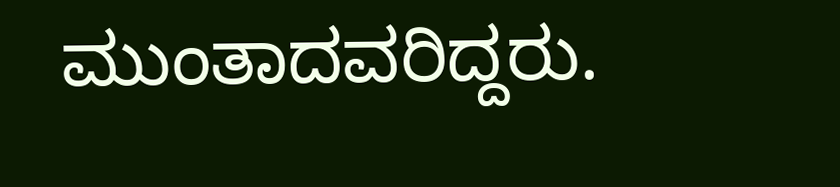ಮುಂತಾದವರಿದ್ದರು.